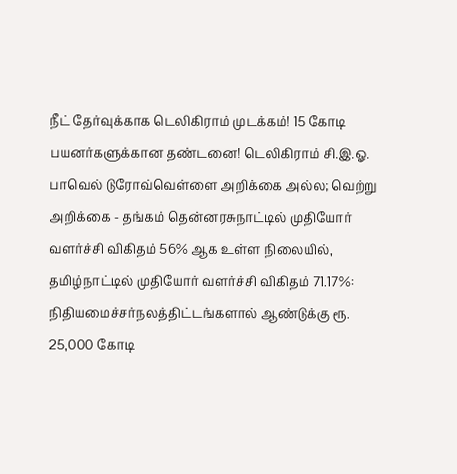நீட் தேர்வுக்காக டெலிகிராம் முடக்கம்! 15 கோடி பயனர்களுக்கான தண்டனை! டெலிகிராம் சி.இ.ஓ. பாவெல் டுரோவ்வெள்ளை அறிக்கை அல்ல; வெற்று அறிக்கை - தங்கம் தென்னரசுநாட்டில் முதியோர் வளர்ச்சி விகிதம் 56% ஆக உள்ள நிலையில், தமிழ்நாட்டில் முதியோர் வளர்ச்சி விகிதம் 71.17%: நிதியமைச்சர்நலத்திட்டங்களால் ஆண்டுக்கு ரூ. 25,000 கோடி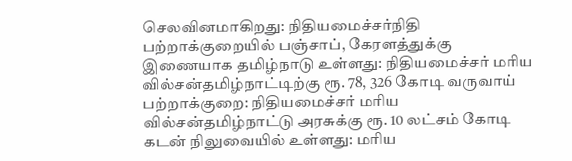செலவினமாகிறது: நிதியமைச்சர்நிதி பற்றாக்குறையில் பஞ்சாப், கேரளத்துக்கு இணையாக தமிழ்நாடு உள்ளது: நிதியமைச்சர் மரிய வில்சன்தமிழ்நாட்டிற்கு ரூ. 78, 326 கோடி வருவாய் பற்றாக்குறை: நிதியமைச்சர் மரிய வில்சன்தமிழ்நாட்டு அரசுக்கு ரூ. 10 லட்சம் கோடி கடன் நிலுவையில் உள்ளது: மரிய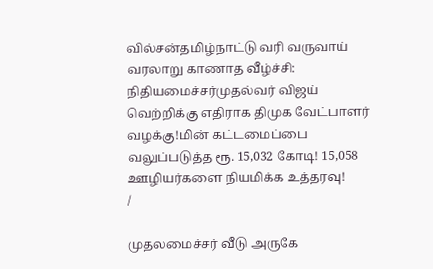வில்சன்தமிழ்நாட்டு வரி வருவாய் வரலாறு காணாத வீழ்ச்சி: நிதியமைச்சர்முதல்வர் விஜய் வெற்றிக்கு எதிராக திமுக வேட்பாளர் வழக்கு!மின் கட்டமைப்பை வலுப்படுத்த ரூ. 15,032 கோடி! 15,058 ஊழியர்களை நியமிக்க உத்தரவு!
/

முதலமைச்சர் வீடு அருகே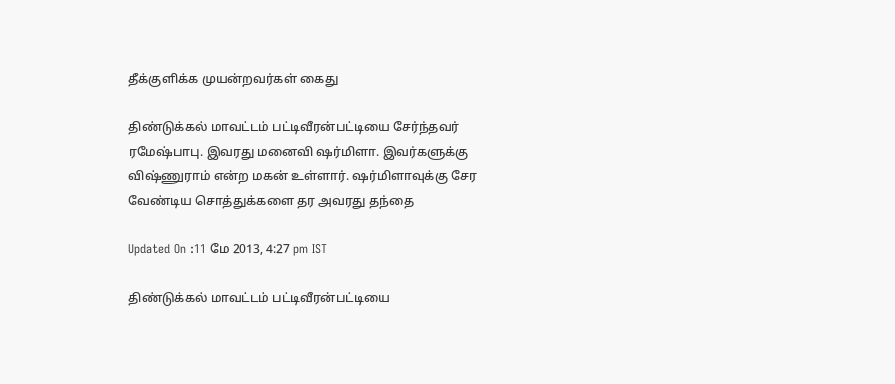தீக்குளிக்க முயன்றவர்கள் கைது

திண்டுக்கல் மாவட்டம் பட்டிவீரன்பட்டியை சேர்ந்தவர் ரமேஷ்பாபு. இவரது மனைவி ஷர்மிளா. இவர்களுக்கு விஷ்ணுராம் என்ற மகன் உள்ளார். ஷர்மிளாவுக்கு சேர வேண்டிய சொத்துக்களை தர அவரது தந்தை

Updated On :11 மே 2013, 4:27 pm IST

திண்டுக்கல் மாவட்டம் பட்டிவீரன்பட்டியை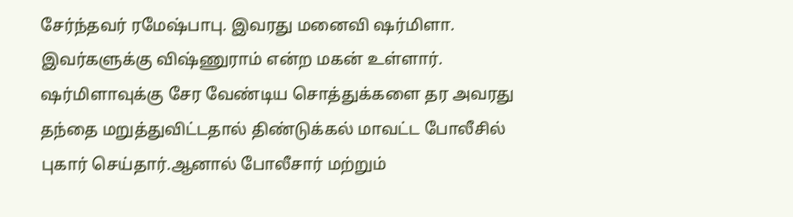சேர்ந்தவர் ரமேஷ்பாபு. இவரது மனைவி ஷர்மிளா. இவர்களுக்கு விஷ்ணுராம் என்ற மகன் உள்ளார். ஷர்மிளாவுக்கு சேர வேண்டிய சொத்துக்களை தர அவரது தந்தை மறுத்துவிட்டதால் திண்டுக்கல் மாவட்ட போலீசில் புகார் செய்தார்.ஆனால் போலீசார் மற்றும்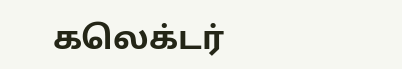கலெக்டர்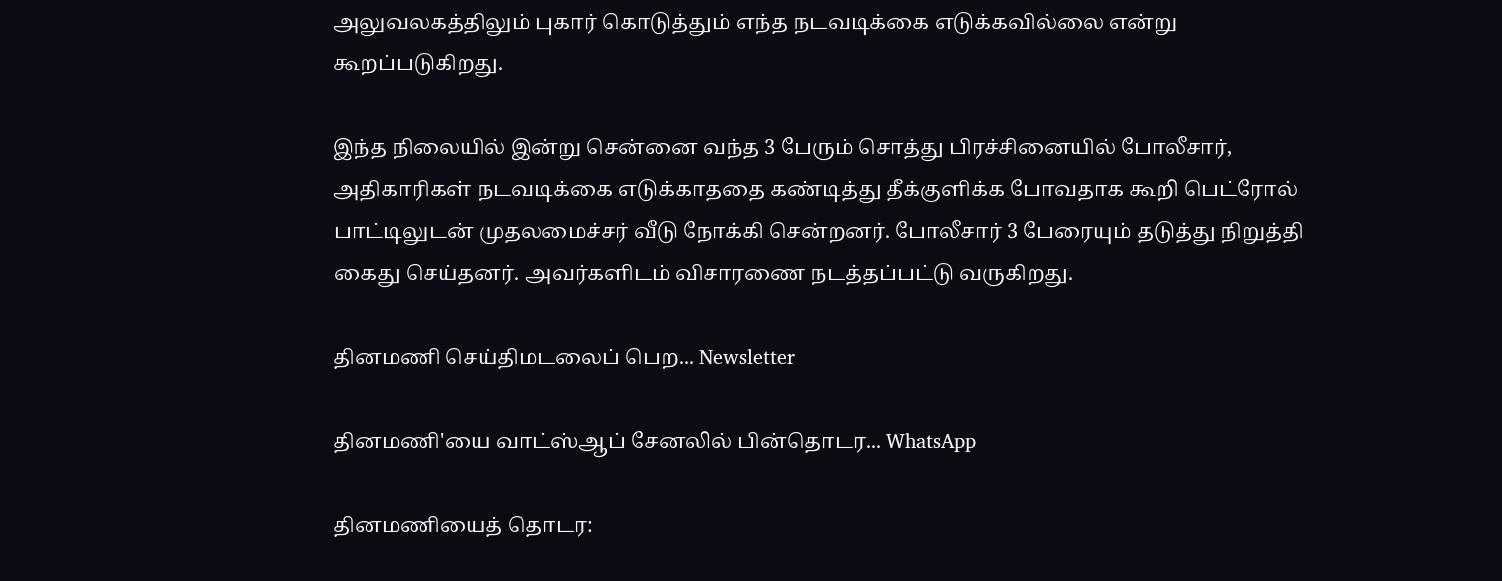அலுவலகத்திலும் புகார் கொடுத்தும் எந்த நடவடிக்கை எடுக்கவில்லை என்று கூறப்படுகிறது.

இந்த நிலையில் இன்று சென்னை வந்த 3 பேரும் சொத்து பிரச்சினையில் போலீசார், அதிகாரிகள் நடவடிக்கை எடுக்காததை கண்டித்து தீக்குளிக்க போவதாக கூறி பெட்ரோல் பாட்டிலுடன் முதலமைச்சர் வீடு நோக்கி சென்றனர். போலீசார் 3 பேரையும் தடுத்து நிறுத்தி கைது செய்தனர். அவர்களிடம் விசாரணை நடத்தப்பட்டு வருகிறது.

தினமணி செய்திமடலைப் பெற... Newsletter

தினமணி'யை வாட்ஸ்ஆப் சேனலில் பின்தொடர... WhatsApp

தினமணியைத் தொடர: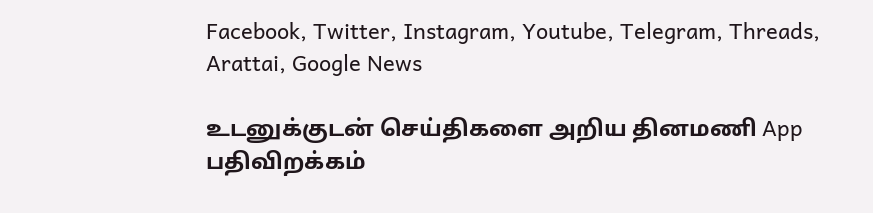Facebook, Twitter, Instagram, Youtube, Telegram, Threads, Arattai, Google News

உடனுக்குடன் செய்திகளை அறிய தினமணி App பதிவிறக்கம்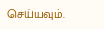செய்யவும்.